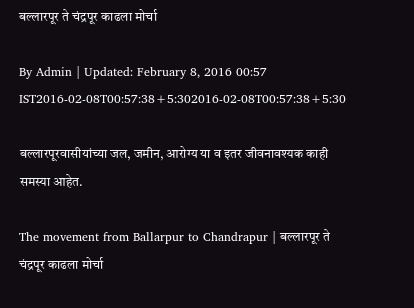बल्लारपूर ते चंद्रपूर काढला मोर्चा

By Admin | Updated: February 8, 2016 00:57 IST2016-02-08T00:57:38+5:302016-02-08T00:57:38+5:30

बल्लारपूरवासीयांच्या जल, जमीन, आरोग्य या व इतर जीवनावश्यक काही समस्या आहेत.

The movement from Ballarpur to Chandrapur | बल्लारपूर ते चंद्रपूर काढला मोर्चा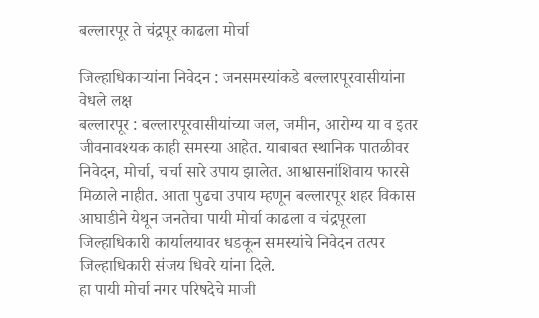बल्लारपूर ते चंद्रपूर काढला मोर्चा

जिल्हाधिकाऱ्यांना निवेदन : जनसमस्यांकडे बल्लारपूरवासीयांना वेधले लक्ष
बल्लारपूर : बल्लारपूरवासीयांच्या जल, जमीन, आरोग्य या व इतर जीवनावश्यक काही समस्या आहेत. याबाबत स्थानिक पातळीवर निवेदन, मोर्चा, चर्चा सारे उपाय झालेत. आश्वासनांशिवाय फारसे मिळाले नाहीत. आता पुढचा उपाय म्हणून बल्लारपूर शहर विकास आघाडीने येथून जनतेचा पायी मोर्चा काढला व चंद्रपूरला जिल्हाधिकारी कार्यालयावर धडकून समस्यांचे निवेदन तत्पर जिल्हाधिकारी संजय धिवरे यांना दिले.
हा पायी मोर्चा नगर परिषदेचे माजी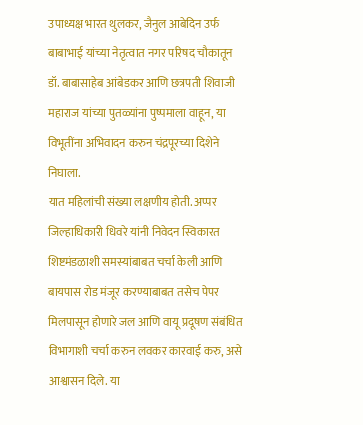उपाध्यक्ष भारत थुलकर, जैनुल आबेदिन उर्फ बाबाभाई यांच्या नेतृत्वात नगर परिषद चौकातून डॉ. बाबासाहेब आंबेडकर आणि छत्रपती शिवाजी महाराज यांच्या पुतळ्यांना पुष्पमाला वाहून, या विभूतींना अभिवादन करुन चंद्रपूरच्या दिशेने निघाला.
यात महिलांची संख्या लक्षणीय होती. अप्पर जिल्हाधिकारी धिवरे यांनी निवेदन स्विकारत शिष्टमंडळाशी समस्यांबाबत चर्चा केली आणि बायपास रोड मंजूर करण्याबाबत तसेच पेपर मिलपासून होणारे जल आणि वायू प्रदूषण संबंधित विभागाशी चर्चा करुन लवकर कारवाई करु, असे आश्वासन दिले. या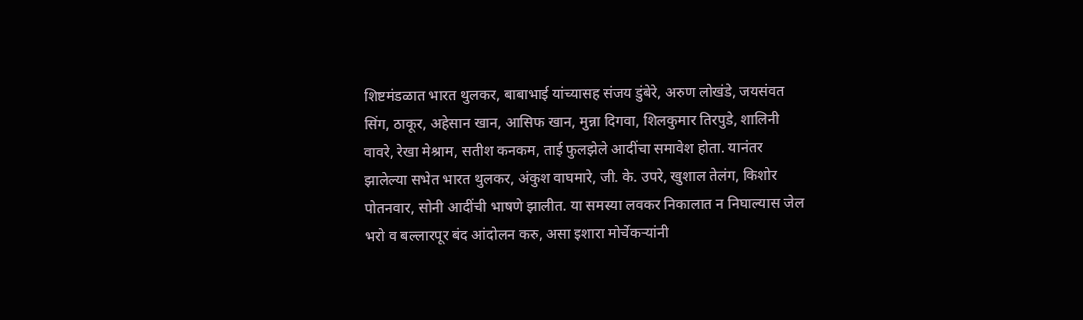शिष्टमंडळात भारत थुलकर, बाबाभाई यांच्यासह संजय डुंबेरे, अरुण लोखंडे, जयसंवत सिंग, ठाकूर, अहेसान खान, आसिफ खान, मुन्ना दिगवा, शिलकुमार तिरपुडे, शालिनी वावरे, रेखा मेश्राम, सतीश कनकम, ताई फुलझेले आदींचा समावेश होता. यानंतर झालेल्या सभेत भारत थुलकर, अंकुश वाघमारे, जी. के. उपरे, खुशाल तेलंग, किशोर पोतनवार, सोनी आदींची भाषणे झालीत. या समस्या लवकर निकालात न निघाल्यास जेल भरो व बल्लारपूर बंद आंदोलन करु, असा इशारा मोर्चेकऱ्यांनी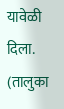यावेळी दिला. (तालुका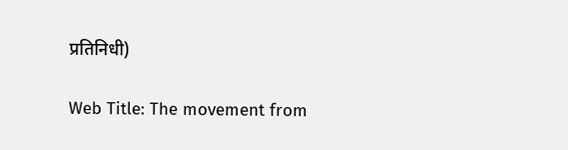प्रतिनिधी)

Web Title: The movement from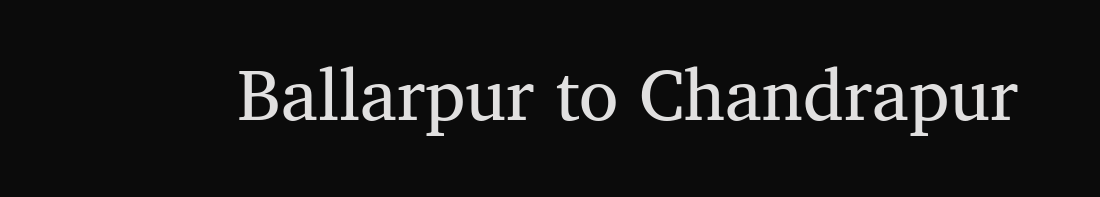Ballarpur to Chandrapur